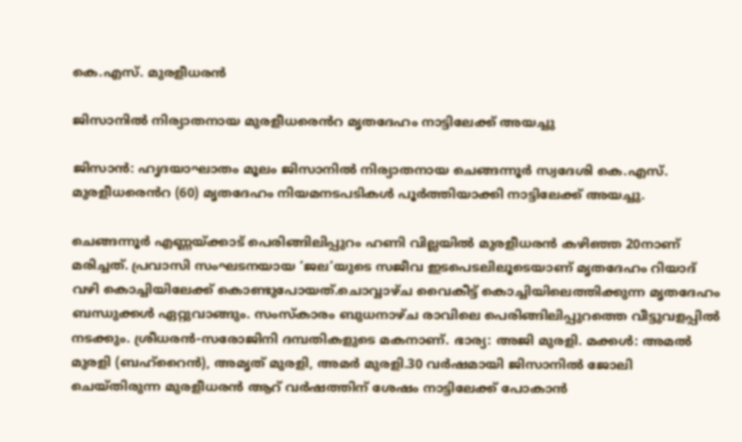കെ.എസ്. മുരളീധരൻ

ജിസാനിൽ നിര്യാതനായ മുരളീധരെൻറ മൃതദേഹം നാട്ടിലേക്ക് അയച്ചു

ജിസാൻ: ഹൃദയാഘാതം മൂലം ജിസാനിൽ നിര്യാതനായ ചെങ്ങന്നൂർ സ്വദേശി കെ.എസ്. മുരളീധരെൻറ (60) മൃതദേഹം നിയമനടപടികൾ പൂർത്തിയാക്കി നാട്ടിലേക്ക് അയച്ചു.

ചെങ്ങന്നൂർ എണ്ണയ്ക്കാട് പെരിങ്ങിലിപ്പുറം ഹണി വില്ലയിൽ മുരളീധരൻ കഴിഞ്ഞ 20നാണ് മരിച്ചത്. പ്രവാസി സംഘടനയായ ‘ജല’യുടെ സജീവ ഇടപെടലിലൂടെയാണ് മൃതദേഹം റിയാദ് വഴി കൊച്ചിയിലേക്ക് കൊണ്ടുപോയത്.ചൊവ്വാഴ്ച വൈകീട്ട് കൊച്ചിയിലെത്തിക്കുന്ന മൃതദേഹം ബന്ധുക്കൾ ഏറ്റുവാങ്ങും. സംസ്കാരം ബുധനാഴ്ച രാവിലെ പെരിങ്ങിലിപ്പുറത്തെ വീട്ടുവളപ്പിൽ നടക്കും. ശ്രീധരൻ-സരോജിനി ദമ്പതികളുടെ മകനാണ്. ഭാര്യ: അജി മുരളി. മക്കൾ: അമൽ മുരളി (ബഹ്‌റൈൻ), അമൃത് മുരളി, അമർ മുരളി.30 വർഷമായി ജിസാനിൽ ജോലി ചെയ്തിരുന്ന മുരളീധരൻ ആറ് വർഷത്തിന് ശേഷം നാട്ടിലേക്ക് പോകാൻ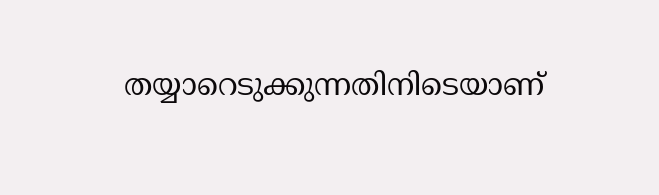തയ്യാറെടുക്കുന്നതിനിടെയാണ്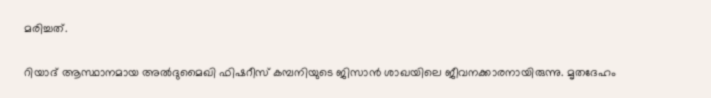മരിച്ചത്.

റിയാദ് ആസ്ഥാനമായ അൽദുമൈഖി ഫിഷറീസ് കമ്പനിയുടെ ജിസാൻ ശാഖയിലെ ജീവനക്കാരനായിരുന്നു. മൃതദേഹം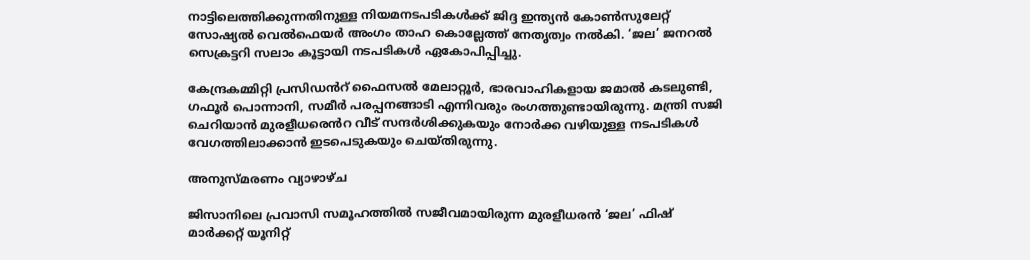നാട്ടിലെത്തിക്കുന്നതിനുള്ള നിയമനടപടികൾക്ക് ജിദ്ദ ഇന്ത്യൻ കോൺസുലേറ്റ് സോഷ്യൽ വെൽഫെയർ അംഗം താഹ കൊല്ലേത്ത് നേതൃത്വം നൽകി. ‘ജല’ ജനറൽ സെക്രട്ടറി സലാം കൂട്ടായി നടപടികൾ ഏകോപിപ്പിച്ചു.

കേന്ദ്രകമ്മിറ്റി പ്രസിഡൻറ് ഫൈസൽ മേലാറ്റൂർ, ഭാരവാഹികളായ ജമാൽ കടലുണ്ടി, ഗഫൂർ പൊന്നാനി, സമീർ പരപ്പനങ്ങാടി എന്നിവരും രംഗത്തുണ്ടായിരുന്നു. മന്ത്രി സജി ചെറിയാൻ മുരളീധരെൻറ വീട് സന്ദർശിക്കുകയും നോർക്ക വഴിയുള്ള നടപടികൾ വേഗത്തിലാക്കാൻ ഇടപെടുകയും ചെയ്തിരുന്നു.

അനുസ്മരണം വ്യാഴാഴ്ച

ജിസാനിലെ പ്രവാസി സമൂഹത്തിൽ സജീവമായിരുന്ന മുരളീധരൻ ‘ജല’ ഫിഷ് മാർക്കറ്റ് യൂനിറ്റ്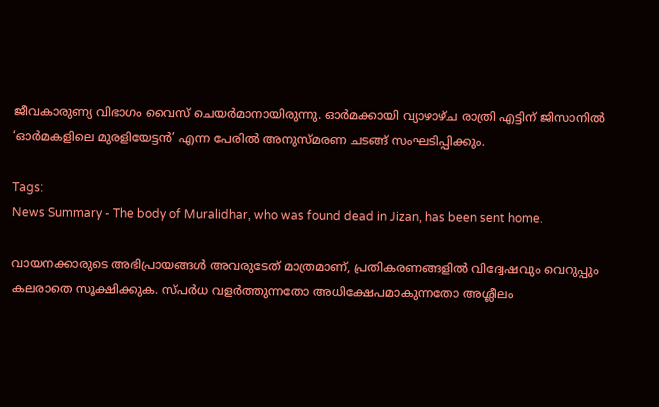ജീവകാരുണ്യ വിഭാഗം വൈസ് ചെയർമാനായിരുന്നു. ഓർമക്കായി വ്യാഴാഴ്ച രാത്രി എട്ടിന് ജിസാനിൽ ‘ഓർമകളിലെ മുരളിയേട്ടൻ’ എന്ന പേരിൽ അനുസ്മരണ ചടങ്ങ് സംഘടിപ്പിക്കും.

Tags:
News Summary - The body of Muralidhar, who was found dead in Jizan, has been sent home.

വായനക്കാരുടെ അഭിപ്രായങ്ങള്‍ അവരുടേത് മാത്രമാണ്, പ്രതികരണങ്ങളിൽ വിദ്വേഷവും വെറുപ്പും കലരാതെ സൂക്ഷിക്കുക. സ്പർധ വളർത്തുന്നതോ അധിക്ഷേപമാകുന്നതോ അശ്ലീലം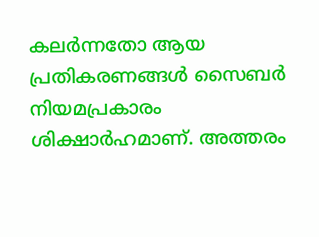കലർന്നതോ ആയ പ്രതികരണങ്ങൾ സൈബർ നിയമപ്രകാരം ശിക്ഷാർഹമാണ്. അത്തരം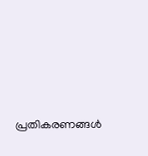പ്രതികരണങ്ങൾ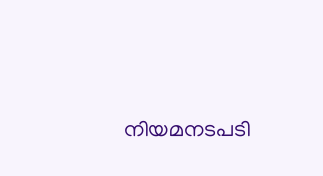നിയമനടപടി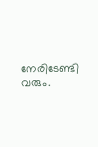നേരിടേണ്ടി വരും.